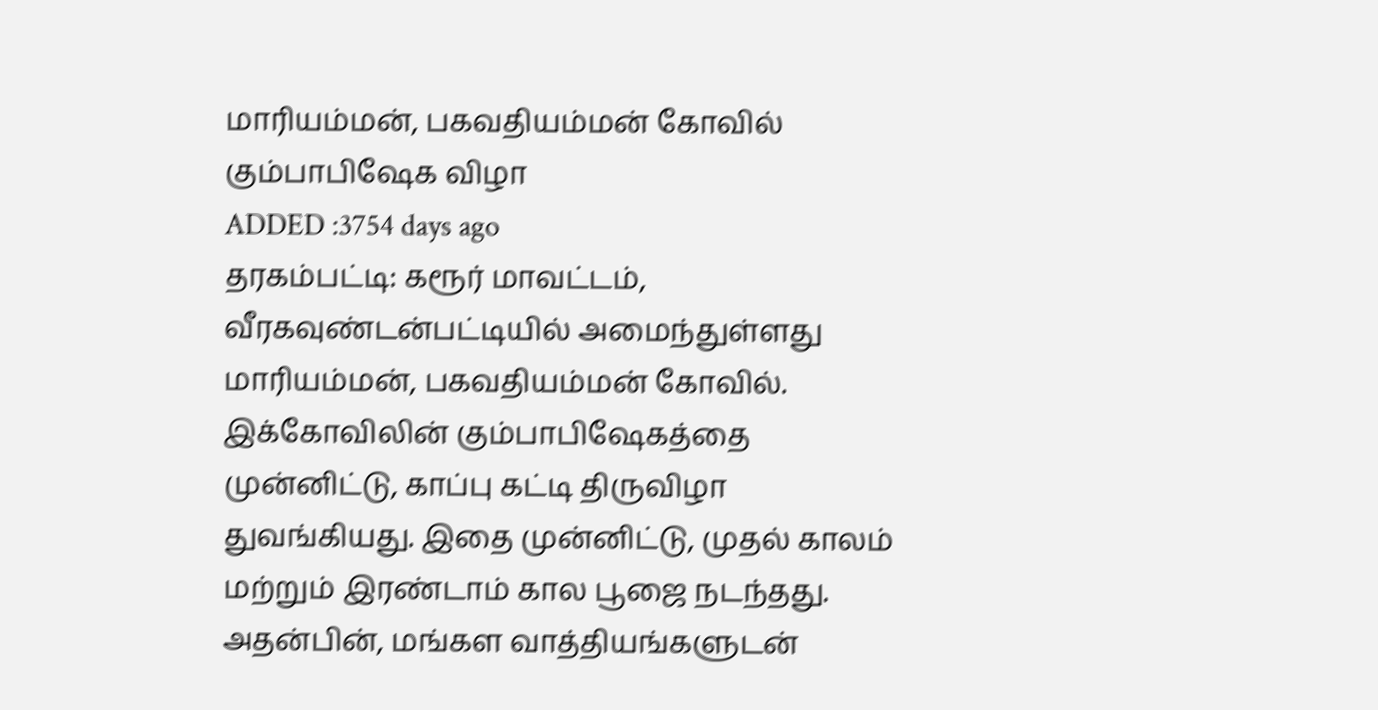மாரியம்மன், பகவதியம்மன் கோவில் கும்பாபிஷேக விழா
ADDED :3754 days ago
தரகம்பட்டி: கரூர் மாவட்டம், வீரகவுண்டன்பட்டியில் அமைந்துள்ளது மாரியம்மன், பகவதியம்மன் கோவில். இக்கோவிலின் கும்பாபிஷேகத்தை முன்னிட்டு, காப்பு கட்டி திருவிழா துவங்கியது. இதை முன்னிட்டு, முதல் காலம் மற்றும் இரண்டாம் கால பூஜை நடந்தது. அதன்பின், மங்கள வாத்தியங்களுடன்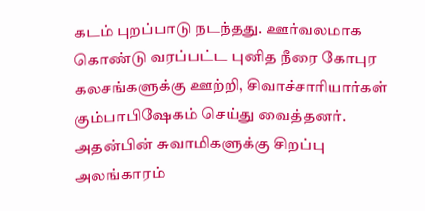கடம் புறப்பாடு நடந்தது. ஊர்வலமாக கொண்டு வரப்பட்ட புனித நீரை கோபுர கலசங்களுக்கு ஊற்றி, சிவாச்சாரியார்கள் கும்பாபிஷேகம் செய்து வைத்தனர். அதன்பின் சுவாமிகளுக்கு சிறப்பு அலங்காரம்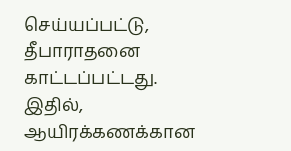செய்யப்பட்டு, தீபாராதனை காட்டப்பட்டது. இதில், ஆயிரக்கணக்கான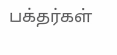பக்தர்கள்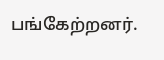பங்கேற்றனர்.